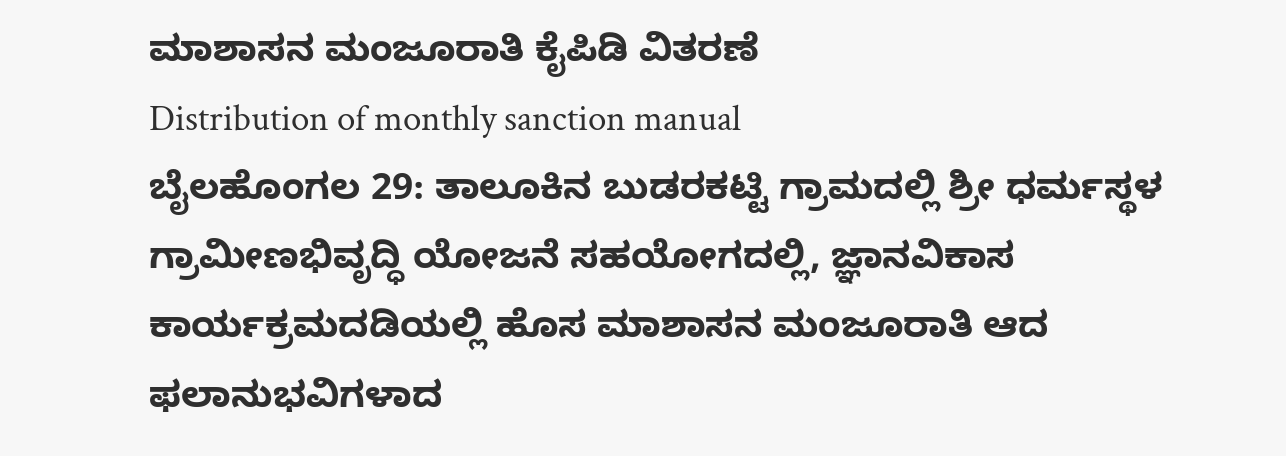ಮಾಶಾಸನ ಮಂಜೂರಾತಿ ಕೈಪಿಡಿ ವಿತರಣೆ
Distribution of monthly sanction manual
ಬೈಲಹೊಂಗಲ 29: ತಾಲೂಕಿನ ಬುಡರಕಟ್ಟಿ ಗ್ರಾಮದಲ್ಲಿ ಶ್ರೀ ಧರ್ಮಸ್ಥಳ ಗ್ರಾಮೀಣಭಿವೃದ್ಧಿ ಯೋಜನೆ ಸಹಯೋಗದಲ್ಲಿ, ಜ್ಞಾನವಿಕಾಸ ಕಾರ್ಯಕ್ರಮದಡಿಯಲ್ಲಿ ಹೊಸ ಮಾಶಾಸನ ಮಂಜೂರಾತಿ ಆದ ಫಲಾನುಭವಿಗಳಾದ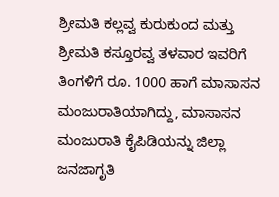ಶ್ರೀಮತಿ ಕಲ್ಲವ್ವ ಕುರುಕುಂದ ಮತ್ತು ಶ್ರೀಮತಿ ಕಸ್ತೂರವ್ವ ತಳವಾರ ಇವರಿಗೆ ತಿಂಗಳಿಗೆ ರೂ. 1000 ಹಾಗೆ ಮಾಸಾಸನ ಮಂಜುರಾತಿಯಾಗಿದ್ದು, ಮಾಸಾಸನ ಮಂಜುರಾತಿ ಕೈಪಿಡಿಯನ್ನು ಜಿಲ್ಲಾ ಜನಜಾಗೃತಿ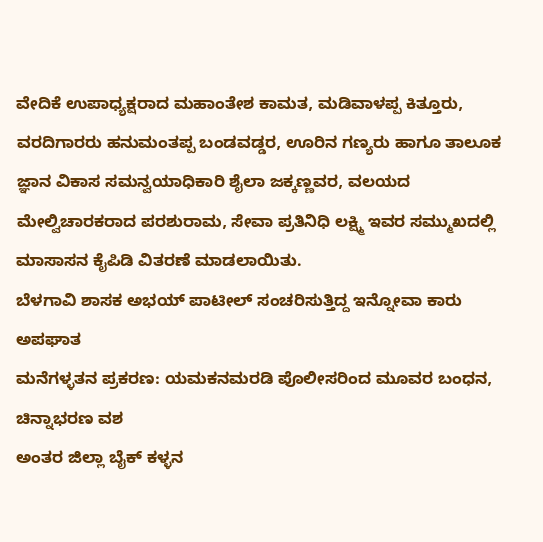ವೇದಿಕೆ ಉಪಾಧ್ಯಕ್ಷರಾದ ಮಹಾಂತೇಶ ಕಾಮತ, ಮಡಿವಾಳಪ್ಪ ಕಿತ್ತೂರು, ವರದಿಗಾರರು ಹನುಮಂತಪ್ಪ ಬಂಡವಡ್ಡರ, ಊರಿನ ಗಣ್ಯರು ಹಾಗೂ ತಾಲೂಕ ಜ್ಞಾನ ವಿಕಾಸ ಸಮನ್ವಯಾಧಿಕಾರಿ ಶೈಲಾ ಜಕ್ಕಣ್ಣವರ, ವಲಯದ ಮೇಲ್ವಿಚಾರಕರಾದ ಪರಶುರಾಮ, ಸೇವಾ ಪ್ರತಿನಿಧಿ ಲಕ್ಷ್ಮಿ ಇವರ ಸಮ್ಮುಖದಲ್ಲಿ ಮಾಸಾಸನ ಕೈಪಿಡಿ ವಿತರಣೆ ಮಾಡಲಾಯಿತು.
ಬೆಳಗಾವಿ ಶಾಸಕ ಅಭಯ್ ಪಾಟೀಲ್ ಸಂಚರಿಸುತ್ತಿದ್ದ ಇನ್ನೋವಾ ಕಾರು ಅಪಘಾತ
ಮನೆಗಳ್ಳತನ ಪ್ರಕರಣ: ಯಮಕನಮರಡಿ ಪೊಲೀಸರಿಂದ ಮೂವರ ಬಂಧನ, ಚಿನ್ನಾಭರಣ ವಶ
ಅಂತರ ಜಿಲ್ಲಾ ಬೈಕ್ ಕಳ್ಳನ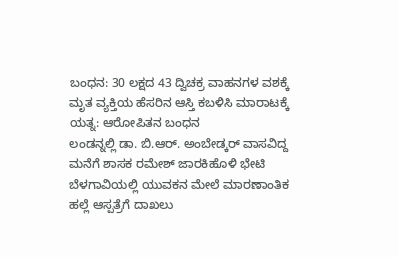ಬಂಧನ: 30 ಲಕ್ಷದ 43 ದ್ವಿಚಕ್ರ ವಾಹನಗಳ ವಶಕ್ಕೆ
ಮೃತ ವ್ಯಕ್ತಿಯ ಹೆಸರಿನ ಆಸ್ತಿ ಕಬಳಿಸಿ ಮಾರಾಟಕ್ಕೆ ಯತ್ನ: ಆರೋಪಿತನ ಬಂಧನ
ಲಂಡನ್ನಲ್ಲಿ ಡಾ. ಬಿ.ಆರ್. ಅಂಬೇಡ್ಕರ್ ವಾಸವಿದ್ದ ಮನೆಗೆ ಶಾಸಕ ರಮೇಶ್ ಜಾರಕಿಹೊಳಿ ಭೇಟಿ
ಬೆಳಗಾವಿಯಲ್ಲಿ ಯುವಕನ ಮೇಲೆ ಮಾರಣಾಂತಿಕ ಹಲ್ಲೆ ಆಸ್ಪತ್ರೆಗೆ ದಾಖಲು